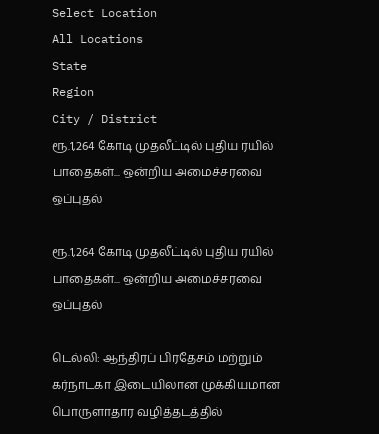Select Location
All Locations
State
Region
City / District
ரூ.1,264 கோடி முதலீட்டில் புதிய ரயில் பாதைகள்... ஒன்றிய அமைச்சரவை ஒப்புதல்

ரூ.1,264 கோடி முதலீட்டில் புதிய ரயில் பாதைகள்... ஒன்றிய அமைச்சரவை ஒப்புதல்

டெல்லி: ஆந்திரப் பிரதேசம் மற்றும் கர்நாடகா இடையிலான முக்கியமான பொருளாதார வழித்தடத்தில்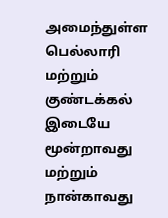அமைந்துள்ள பெல்லாரி மற்றும் குண்டக்கல் இடையே மூன்றாவது மற்றும் நான்காவது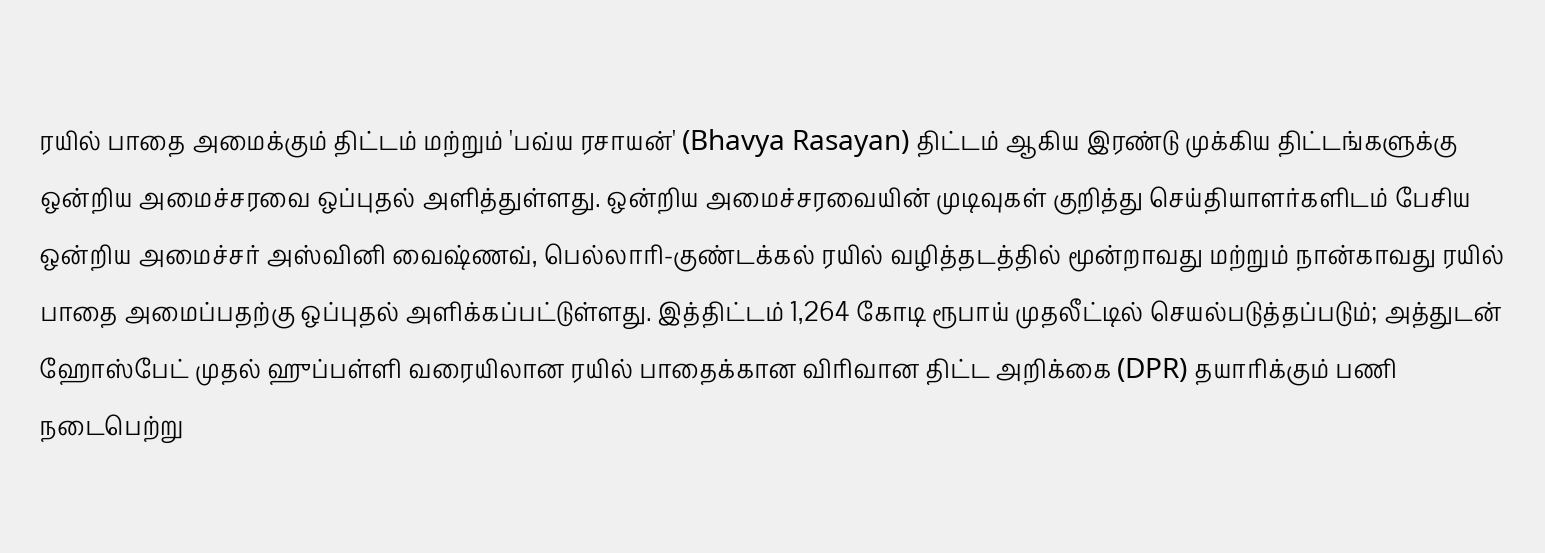ரயில் பாதை அமைக்கும் திட்டம் மற்றும் 'பவ்ய ரசாயன்' (Bhavya Rasayan) திட்டம் ஆகிய இரண்டு முக்கிய திட்டங்களுக்கு ஒன்றிய அமைச்சரவை ஒப்புதல் அளித்துள்ளது. ஒன்றிய அமைச்சரவையின் முடிவுகள் குறித்து செய்தியாளர்களிடம் பேசிய ஒன்றிய அமைச்சர் அஸ்வினி வைஷ்ணவ், பெல்லாரி-குண்டக்கல் ரயில் வழித்தடத்தில் மூன்றாவது மற்றும் நான்காவது ரயில் பாதை அமைப்பதற்கு ஒப்புதல் அளிக்கப்பட்டுள்ளது. இத்திட்டம் 1,264 கோடி ரூபாய் முதலீட்டில் செயல்படுத்தப்படும்; அத்துடன் ஹோஸ்பேட் முதல் ஹுப்பள்ளி வரையிலான ரயில் பாதைக்கான விரிவான திட்ட அறிக்கை (DPR) தயாரிக்கும் பணி நடைபெற்று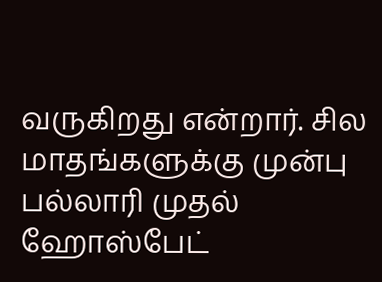வருகிறது என்றார். சில மாதங்களுக்கு முன்பு பல்லாரி முதல் ஹோஸ்பேட்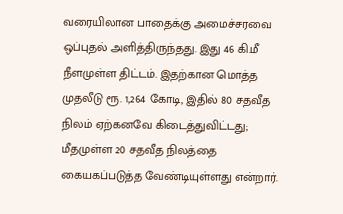வரையிலான பாதைக்கு அமைச்சரவை ஒப்புதல் அளித்திருந்தது. இது 46 கி.மீ நீளமுள்ள திட்டம். இதற்கான மொத்த முதலீடு ரூ. 1,264 கோடி, இதில் 80 சதவீத நிலம் ஏற்கனவே கிடைத்துவிட்டது; மீதமுள்ள 20 சதவீத நிலத்தை கையகப்படுத்த வேண்டியுள்ளது என்றார்.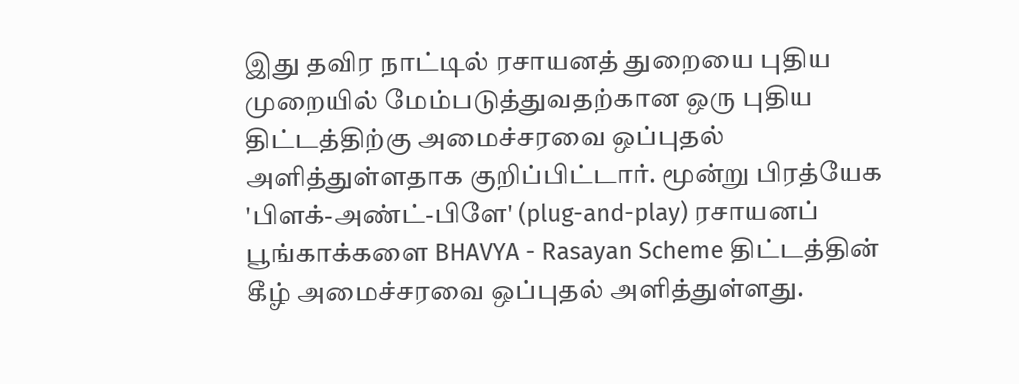இது தவிர நாட்டில் ரசாயனத் துறையை புதிய முறையில் மேம்படுத்துவதற்கான ஒரு புதிய திட்டத்திற்கு அமைச்சரவை ஒப்புதல் அளித்துள்ளதாக குறிப்பிட்டார். மூன்று பிரத்யேக 'பிளக்-அண்ட்-பிளே' (plug-and-play) ரசாயனப் பூங்காக்களை BHAVYA - Rasayan Scheme திட்டத்தின் கீழ் அமைச்சரவை ஒப்புதல் அளித்துள்ளது.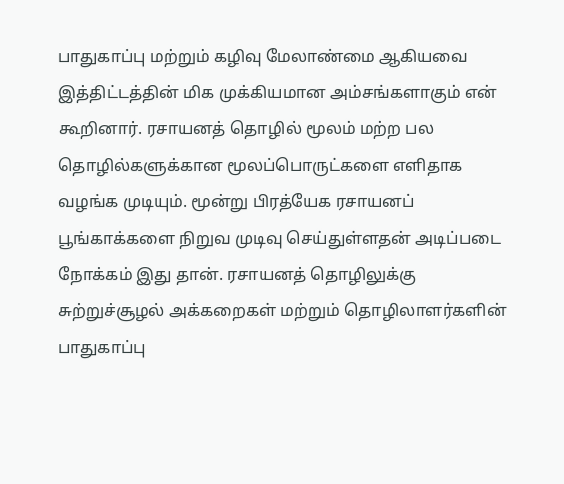பாதுகாப்பு மற்றும் கழிவு மேலாண்மை ஆகியவை இத்திட்டத்தின் மிக முக்கியமான அம்சங்களாகும் என் கூறினார். ரசாயனத் தொழில் மூலம் மற்ற பல தொழில்களுக்கான மூலப்பொருட்களை எளிதாக வழங்க முடியும். மூன்று பிரத்யேக ரசாயனப் பூங்காக்களை நிறுவ முடிவு செய்துள்ளதன் அடிப்படை நோக்கம் இது தான். ரசாயனத் தொழிலுக்கு சுற்றுச்சூழல் அக்கறைகள் மற்றும் தொழிலாளர்களின் பாதுகாப்பு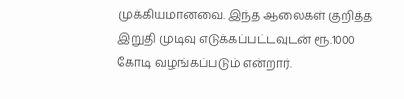முக்கியமானவை. இந்த ஆலைகள் குறித்த இறுதி முடிவு எடுக்கப்பட்டவுடன் ரூ.1000 கோடி வழங்கப்படும் என்றார்.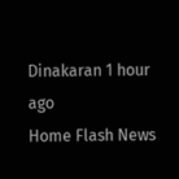Dinakaran 1 hour ago
Home Flash News